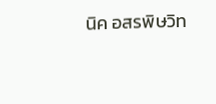นิค อสรพิษวิท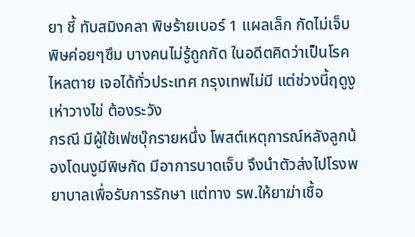ยา ชี้ ทับสมิงคลา พิษร้ายเบอร์ 1 แผลเล็ก กัดไม่เจ็บ พิษค่อยๆซึม บางคนไม่รู้ถูกกัด ในอดีตคิดว่าเป็นโรคไหลตาย เจอได้ทั่วประเทศ กรุงเทพไม่มี แต่ช่วงนี้ฤดูงูเห่าวางไข่ ต้องระวัง
กรณี มีผู้ใช้เฟซบุ๊กรายหนึ่ง โพสต์เหตุการณ์หลังลูกน้องโดนงูมีพิษกัด มีอาการบาดเจ็บ จึงนำตัวส่งไปโรงพยาบาลเพื่อรับการรักษา แต่ทาง รพ.ให้ยาฆ่าเชื้อ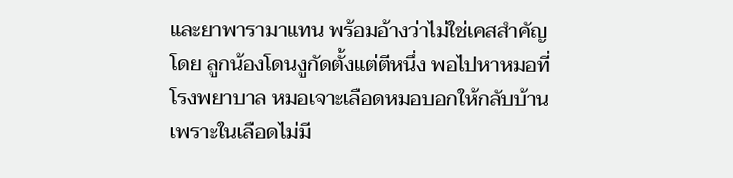และยาพารามาแทน พร้อมอ้างว่าไม่ใช่เคสสำคัญ โดย ลูกน้องโดนงูกัดตั้งแต่ตีหนึ่ง พอไปหาหมอที่โรงพยาบาล หมอเจาะเลือดหมอบอกให้กลับบ้าน เพราะในเลือดไม่มี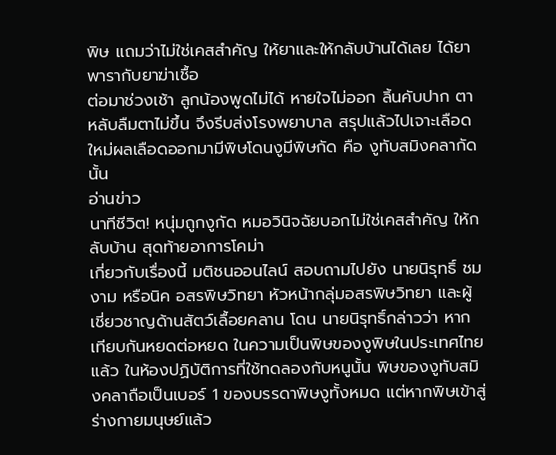พิษ แถมว่าไม่ใช่เคสสำคัญ ให้ยาและให้กลับบ้านได้เลย ได้ยาพารากับยาฆ่าเชื้อ
ต่อมาช่วงเช้า ลูกน้องพูดไม่ได้ หายใจไม่ออก ลิ้นคับปาก ตาหลับลืมตาไม่ขึ้น จึงรีบส่งโรงพยาบาล สรุปแล้วไปเจาะเลือดใหม่ผลเลือดออกมามีพิษโดนงูมีพิษกัด คือ งูทับสมิงคลากัดนั้น
อ่านข่าว
นาทีชีวิต! หนุ่มถูกงูกัด หมอวินิจฉัยบอกไม่ใช่เคสสำคัญ ให้กลับบ้าน สุดท้ายอาการโคม่า
เกี่ยวกับเรื่องนี้ มติชนออนไลน์ สอบถามไปยัง นายนิรุทธิ์ ชมงาม หรือนิค อสรพิษวิทยา หัวหน้ากลุ่มอสรพิษวิทยา และผู้เชี่ยวชาญด้านสัตว์เลื้อยคลาน โดน นายนิรุทธิ์กล่าวว่า หากเทียบกันหยดต่อหยด ในความเป็นพิษของงูพิษในประเทศไทยแล้ว ในห้องปฏิบัติการที่ใช้ทดลองกับหนูนั้น พิษของงูทับสมิงคลาถือเป็นเบอร์ 1 ของบรรดาพิษงูทั้งหมด แต่หากพิษเข้าสู่ร่างกายมนุษย์แล้ว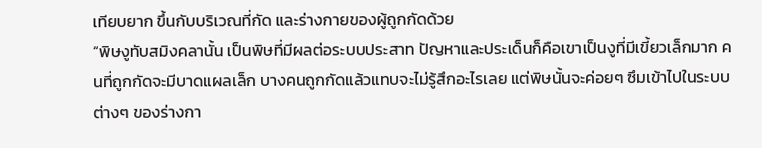เทียบยาก ขึ้นกับบริเวณที่กัด และร่างกายของผู้ถูกกัดด้วย
“พิษงูทับสมิงคลานั้น เป็นพิษที่มีผลต่อระบบประสาท ปัญหาและประเด็นก็คือเขาเป็นงูที่มีเขี้ยวเล็กมาก คนที่ถูกกัดจะมีบาดแผลเล็ก บางคนถูกกัดแล้วแทบจะไม่รู้สึกอะไรเลย แต่พิษนั้นจะค่อยๆ ซึมเข้าไปในระบบต่างๆ ของร่างกา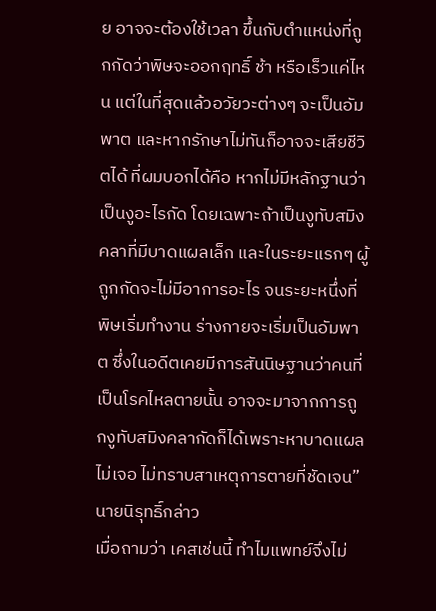ย อาจจะต้องใช้เวลา ขึ้นกับตำแหน่งที่ถูกกัดว่าพิษจะออกฤทธิ์ ช้า หรือเร็วแค่ไหน แต่ในที่สุดแล้วอวัยวะต่างๆ จะเป็นอัมพาต และหากรักษาไม่ทันก็อาจจะเสียชีวิตได้ ที่ผมบอกได้คือ หากไม่มีหลักฐานว่าเป็นงูอะไรกัด โดยเฉพาะถ้าเป็นงูทับสมิงคลาที่มีบาดแผลเล็ก และในระยะแรกๆ ผู้ถูกกัดจะไม่มีอาการอะไร จนระยะหนึ่งที่พิษเริ่มทำงาน ร่างกายจะเริ่มเป็นอัมพาต ซึ่งในอดีตเคยมีการสันนิษฐานว่าคนที่เป็นโรคไหลตายนั้น อาจจะมาจากการถูกงูทับสมิงคลากัดก็ได้เพราะหาบาดแผลไม่เจอ ไม่ทราบสาเหตุการตายที่ชัดเจน” นายนิรุทธิ์กล่าว
เมื่อถามว่า เคสเช่นนี้ ทำไมแพทย์จึงไม่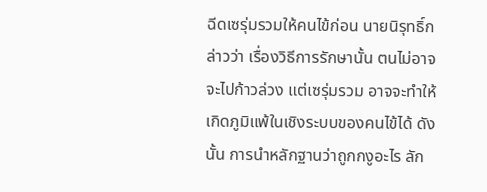ฉีดเซรุ่มรวมให้คนไข้ก่อน นายนิรุทธิ์กล่าวว่า เรื่องวิธีการรักษานั้น ตนไม่อาจจะไปก้าวล่วง แต่เซรุ่มรวม อาจจะทำให้เกิดภูมิแพ้ในเชิงระบบของคนไข้ได้ ดังนั้น การนำหลักฐานว่าถูกกงูอะไร ลัก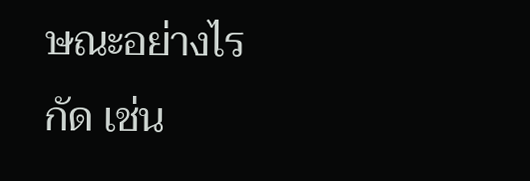ษณะอย่างไรกัด เช่น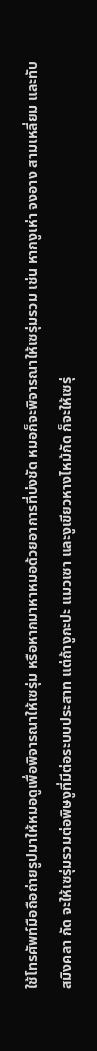ใช้โทรศัพท์มือถือถ่ายรูปมาให้หมอดูเพื่อพิจารณาให้เซรุ่ม หรือหากมาหาหมอด้วยอาการที่บ่งชัด หมอก็จะพิจารณาให้เซรุ่มรวม เช่น หากงูเห่า จงอาง สามเหลี่ยม และทับสมิงคลา กัด จะให้เซรุ่มรวมต่อพิษงูที่มีต่อระบบประสาท แต่ถ้างูกะปะ แมวเซา และงูเขียวหางไหม้กัด ก็จะให้เซรุ่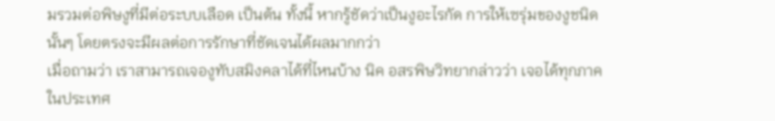มรวมต่อพิษงูที่มีต่อระบบเลือด เป็นต้น ทั้งนี้ หากรู้ชัดว่าเป็นงูอะไรกัด การให้เซรุ่มของงูชนิดนั้นๆ โดยตรงจะมีผลต่อการรักษาที่ชัดเจนได้ผลมากกว่า
เมื่อถามว่า เราสามารถเจองูทับสมิงคลาได้ที่ไหนบ้าง นิค อสรพิษวิทยากล่าวว่า เจอได้ทุกภาคในประเทศ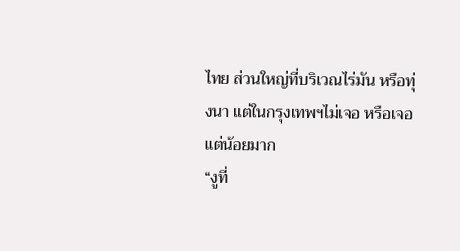ไทย ส่วนใหญ่ที่บริเวณไร่มัน หรือทุ่งนา แต่ในกรุงเทพฯไม่เจอ หรือเจอแต่น้อยมาก
“งูที่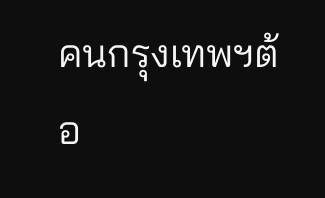คนกรุงเทพฯต้อ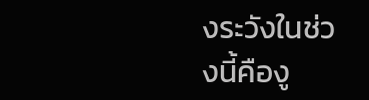งระวังในช่วงนี้คืองู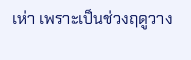เห่า เพราะเป็นช่วงฤดูวาง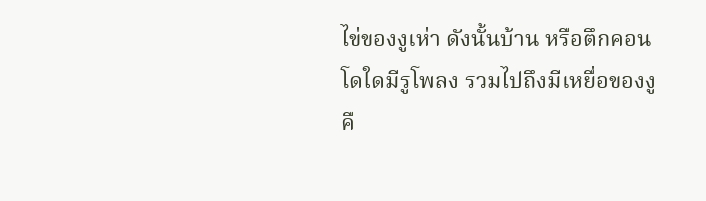ไข่ของงูเห่า ดังนั้นบ้าน หรือตึกคอนโดใดมีรูโพลง รวมไปถึงมีเหยื่อของงู คื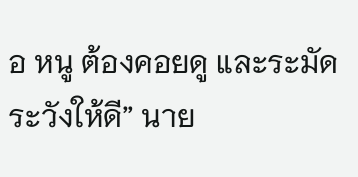อ หนู ต้องคอยดู และระมัดระวังให้ดี” นาย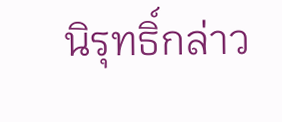นิรุทธิ์กล่าว